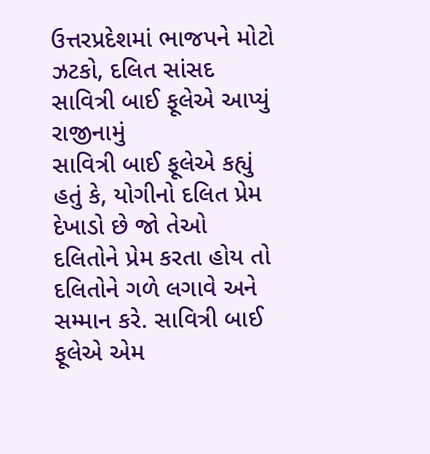ઉત્તરપ્રદેશમાં ભાજપને મોટો ઝટકો, દલિત સાંસદ સાવિત્રી બાઈ ફૂલેએ આપ્યું રાજીનામું
સાવિત્રી બાઈ ફૂલેએ કહ્યું હતું કે, યોગીનો દલિત પ્રેમ દેખાડો છે જો તેઓ દલિતોને પ્રેમ કરતા હોય તો દલિતોને ગળે લગાવે અને સમ્માન કરે. સાવિત્રી બાઈ ફૂલેએ એમ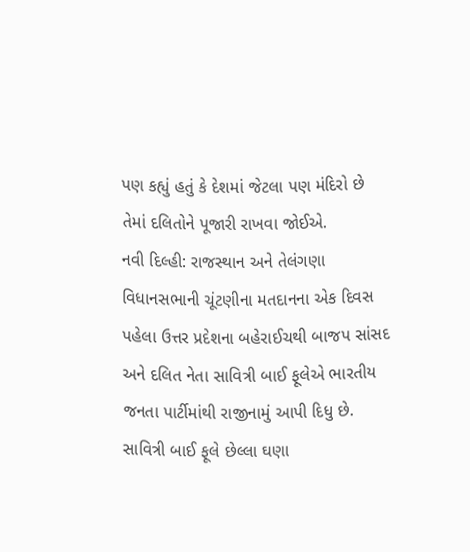પણ કહ્યું હતું કે દેશમાં જેટલા પણ મંદિરો છે તેમાં દલિતોને પૂજારી રાખવા જોઈએ.
નવી દિલ્હી: રાજસ્થાન અને તેલંગણા વિધાનસભાની ચૂંટણીના મતદાનના એક દિવસ પહેલા ઉત્તર પ્રદેશના બહેરાઈચથી બાજપ સાંસદ અને દલિત નેતા સાવિત્રી બાઈ ફૂલેએ ભારતીય જનતા પાર્ટીમાંથી રાજીનામું આપી દિધુ છે. સાવિત્રી બાઈ ફૂલે છેલ્લા ઘણા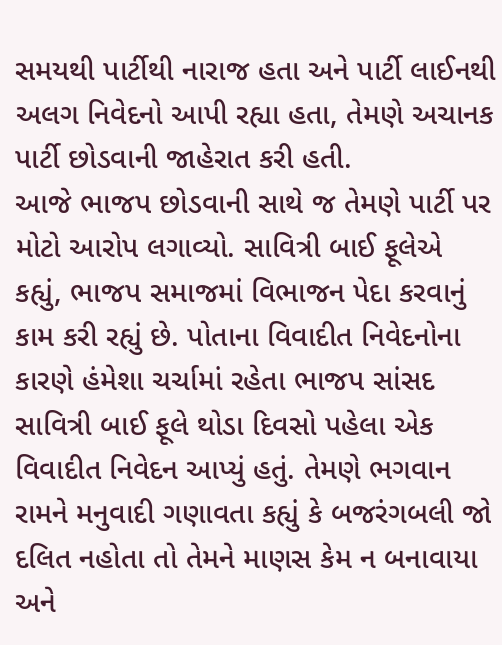સમયથી પાર્ટીથી નારાજ હતા અને પાર્ટી લાઈનથી અલગ નિવેદનો આપી રહ્યા હતા, તેમણે અચાનક પાર્ટી છોડવાની જાહેરાત કરી હતી.
આજે ભાજપ છોડવાની સાથે જ તેમણે પાર્ટી પર મોટો આરોપ લગાવ્યો. સાવિત્રી બાઈ ફૂલેએ કહ્યું, ભાજપ સમાજમાં વિભાજન પેદા કરવાનું કામ કરી રહ્યું છે. પોતાના વિવાદીત નિવેદનોના કારણે હંમેશા ચર્ચામાં રહેતા ભાજપ સાંસદ સાવિત્રી બાઈ ફૂલે થોડા દિવસો પહેલા એક વિવાદીત નિવેદન આપ્યું હતું. તેમણે ભગવાન રામને મનુવાદી ગણાવતા કહ્યું કે બજરંગબલી જો દલિત નહોતા તો તેમને માણસ કેમ ન બનાવાયા અને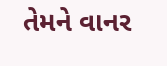તેમને વાનર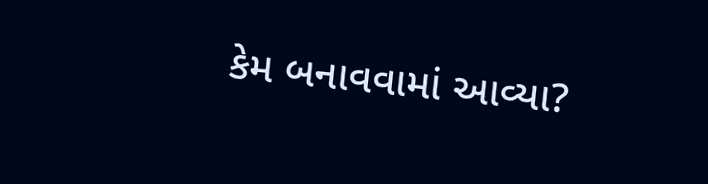કેમ બનાવવામાં આવ્યા?